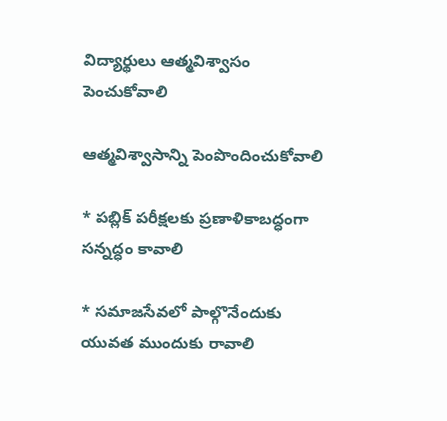విద్యార్థులు ఆత్మవిశ్వాసం పెంచుకోవాలి

ఆత్మవిశ్వాసాన్ని పెంపొందించుకోవాలి

* పబ్లిక్ పరీక్షలకు ప్రణాళికాబద్ధంగా సన్నద్ధం కావాలి

* సమాజసేవలో పాల్గొనేందుకు యువత ముందుకు రావాలి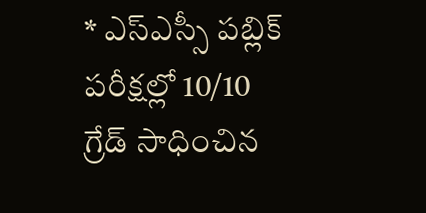* ఎస్ఎస్సీ పబ్లిక్ పరీక్షల్లో 10/10 గ్రేడ్ సాధించిన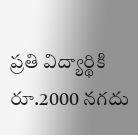ప్రతి విద్యార్థికి రూ.2000 నగదు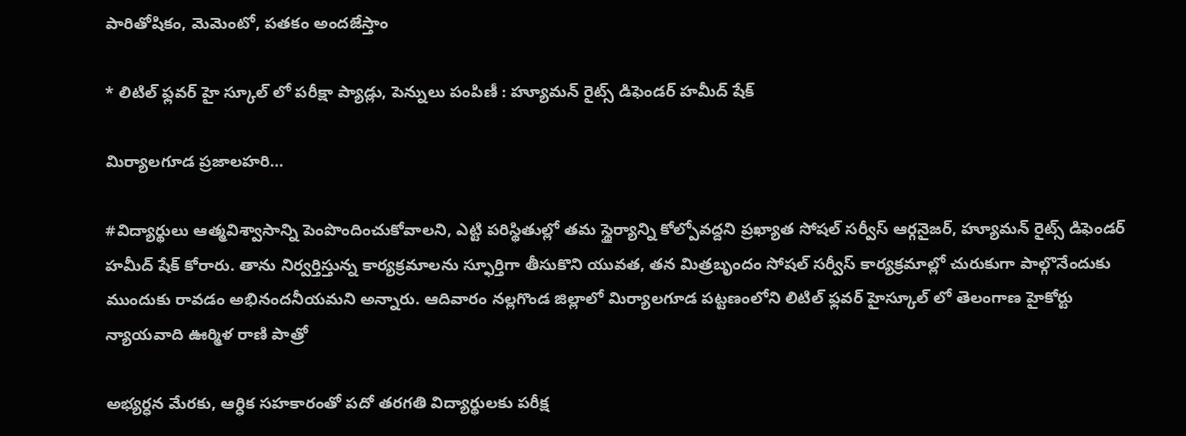పారితోషికం, మెమెంటో, పతకం అందజేస్తాం

* లిటిల్ ఫ్లవర్ హై స్కూల్ లో పరీక్షా ప్యాడ్లు, పెన్నులు పంపిణీ : హ్యూమన్ రైట్స్ డిఫెండర్ హమీద్ షేక్

మిర్యాలగూడ ప్రజాలహరి…

#విద్యార్థులు ఆత్మవిశ్వాసాన్ని పెంపొందించుకోవాలని, ఎట్టి పరిస్థితుల్లో తమ స్థైర్యాన్ని కోల్పోవద్దని ప్రఖ్యాత సోషల్ సర్వీస్ ఆర్గనైజర్, హ్యూమన్ రైట్స్ డిఫెండర్ హమీద్ షేక్ కోరారు. తాను నిర్వర్తిస్తున్న కార్యక్రమాలను స్ఫూర్తిగా తీసుకొని యువత, తన మిత్రబృందం సోషల్ సర్వీస్ కార్యక్రమాల్లో చురుకుగా పాల్గొనేందుకు ముందుకు రావడం అభినందనీయమని అన్నారు. ఆదివారం నల్లగొండ జిల్లాలో మిర్యాలగూడ పట్టణంలోని లిటిల్ ఫ్లవర్ హైస్కూల్ లో తెలంగాణ హైకోర్టు న్యాయవాది ఊర్మిళ రాణి పాత్రో

అభ్యర్ధన మేరకు, ఆర్ధిక సహకారంతో పదో తరగతి విద్యార్థులకు పరీక్ష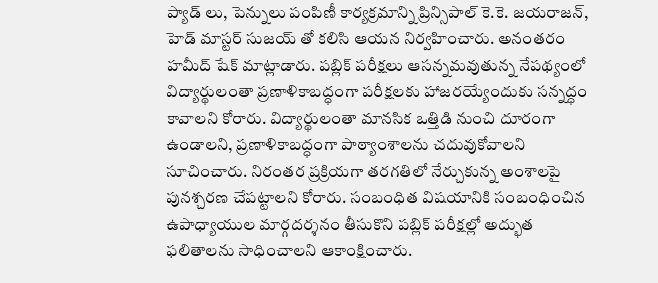ప్యాడ్ లు, పెన్నులు పంపిణీ కార్యక్రమాన్ని ప్రిన్సిపాల్ కె.కె. జయరాజన్, హెడ్ మాస్టర్ సుజయ్ తో కలిసి ఆయన నిర్వహించారు. అనంతరం హమీద్ షేక్ మాట్లాడారు. పబ్లిక్ పరీక్షలు ఆసన్నమవుతున్న నేపథ్యంలో విద్యార్థులంతా ప్రణాళికాబద్ధంగా పరీక్షలకు హాజరయ్యేందుకు సన్నద్ధం కావాలని కోరారు. విద్యార్థులంతా మానసిక ఒత్తిడి నుంచి దూరంగా ఉండాలని, ప్రణాళికాబద్ధంగా పాఠ్యాంశాలను చదువుకోవాలని సూచించారు. నిరంతర ప్రక్రియగా తరగతిలో నేర్చుకున్న అంశాలపై పునశ్చరణ చేపట్టాలని కోరారు. సంబంధిత విషయానికి సంబంధించిన ఉపాధ్యాయుల మార్గదర్శనం తీసుకొని పబ్లిక్ పరీక్షల్లో అద్భుత ఫలితాలను సాధించాలని ఆకాంక్షించారు.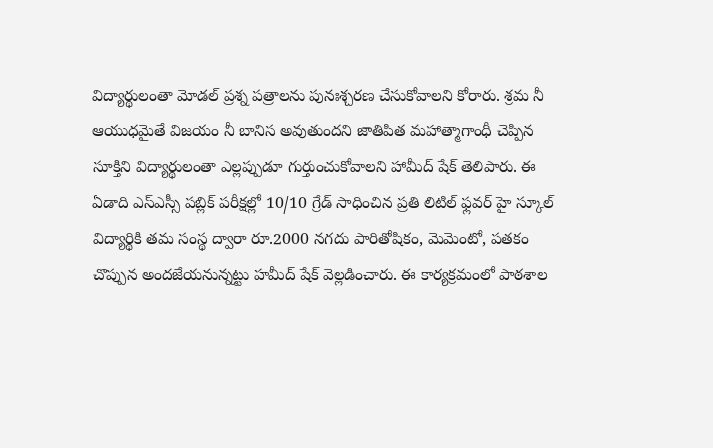విద్యార్థులంతా మోడల్ ప్రశ్న పత్రాలను పునఃశ్చరణ చేసుకోవాలని కోరారు. శ్రమ నీ ఆయుధమైతే విజయం నీ బానిస అవుతుందని జాతిపిత మహాత్మాగాంధీ చెప్పిన సూక్తిని విద్యార్థులంతా ఎల్లప్పుడూ గుర్తుంచుకోవాలని హామీద్ షేక్ తెలిపారు. ఈ ఏడాది ఎస్ఎస్సీ పబ్లిక్ పరీక్షల్లో 10/10 గ్రేడ్ సాధించిన ప్రతి లిటిల్ ఫ్లవర్ హై స్కూల్ విద్యార్థికి తమ సంస్థ ద్వారా రూ.2000 నగదు పారితోషికం, మెమెంటో, పతకం చొప్పున అందజేయనున్నట్టు హమీద్ షేక్ వెల్లడించారు. ఈ కార్యక్రమంలో పాఠశాల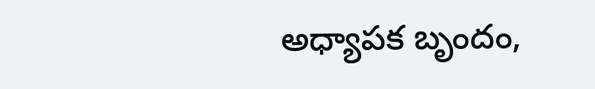అధ్యాపక బృందం,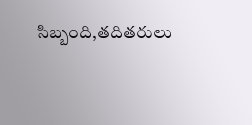సిబ్బంది,తదితరులు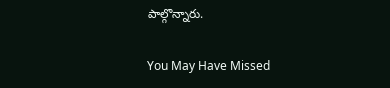పాల్గొన్నారు.

You May Have Missed